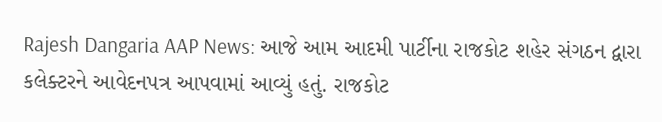Rajesh Dangaria AAP News: આજે આમ આદમી પાર્ટીના રાજકોટ શહેર સંગઠન દ્વારા કલેક્ટરને આવેદનપત્ર આપવામાં આવ્યું હતું. રાજકોટ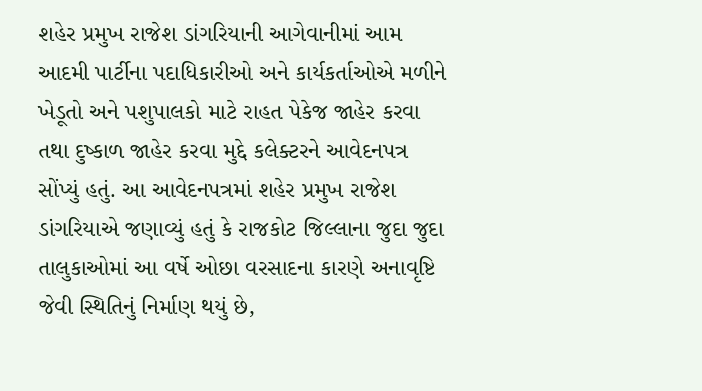શહેર પ્રમુખ રાજેશ ડાંગરિયાની આગેવાનીમાં આમ આદમી પાર્ટીના પદાધિકારીઓ અને કાર્યકર્તાઓએ મળીને ખેડૂતો અને પશુપાલકો માટે રાહત પેકેજ જાહેર કરવા તથા દુષ્કાળ જાહેર કરવા મુદ્દે કલેક્ટરને આવેદનપત્ર સોંપ્યું હતું. આ આવેદનપત્રમાં શહેર પ્રમુખ રાજેશ ડાંગરિયાએ જણાવ્યું હતું કે રાજકોટ જિલ્લાના જુદા જુદા તાલુકાઓમાં આ વર્ષે ઓછા વરસાદના કારણે અનાવૃષ્ટિ જેવી સ્થિતિનું નિર્માણ થયું છે,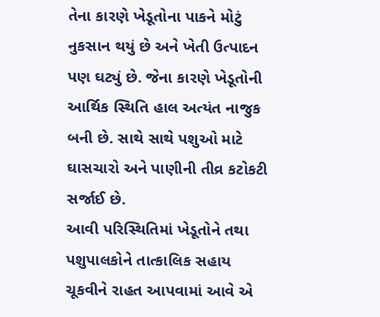તેના કારણે ખેડૂતોના પાકને મોટું નુકસાન થયું છે અને ખેતી ઉત્પાદન પણ ઘટ્યું છે. જેના કારણે ખેડૂતોની આર્થિક સ્થિતિ હાલ અત્યંત નાજુક બની છે. સાથે સાથે પશુઓ માટે ઘાસચારો અને પાણીની તીવ્ર કટોકટી સર્જાઈ છે.
આવી પરિસ્થિતિમાં ખેડૂતોને તથા પશુપાલકોને તાત્કાલિક સહાય ચૂકવીને રાહત આપવામાં આવે એ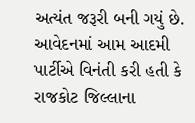અત્યંત જરૂરી બની ગયું છે. આવેદનમાં આમ આદમી પાર્ટીએ વિનંતી કરી હતી કે રાજકોટ જિલ્લાના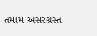તમામ અસરગ્રસ્ત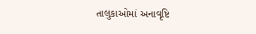તાલુકાઓમાં અનાવૃષ્ટિ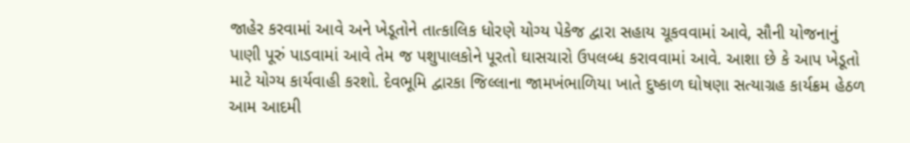જાહેર કરવામાં આવે અને ખેડૂતોને તાત્કાલિક ધોરણે યોગ્ય પેકેજ દ્વારા સહાય ચૂકવવામાં આવે, સૌની યોજનાનું પાણી પૂરું પાડવામાં આવે તેમ જ પશુપાલકોને પૂરતો ઘાસચારો ઉપલબ્ધ કરાવવામાં આવે. આશા છે કે આપ ખેડૂતો માટે યોગ્ય કાર્યવાહી કરશો. દેવભૂમિ દ્વારકા જિલ્લાના જામખંભાળિયા ખાતે દુષ્કાળ ઘોષણા સત્યાગ્રહ કાર્યક્રમ હેઠળ આમ આદમી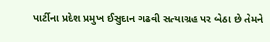પાર્ટીના પ્રદેશ પ્રમુખ ઈસુદાન ગઢવી સત્યાગ્રહ પર બેઠા છે તેમને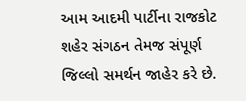આમ આદમી પાર્ટીના રાજકોટ શહેર સંગઠન તેમજ સંપૂર્ણ જિલ્લો સમર્થન જાહેર કરે છે.